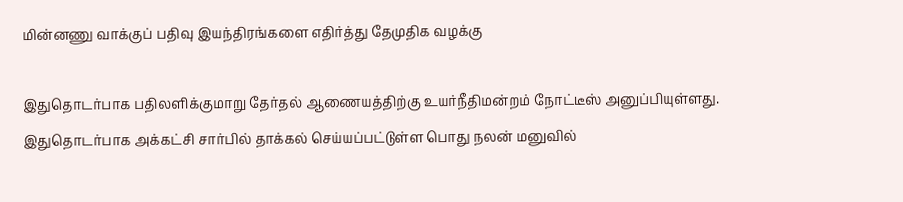மின்னணு வாக்குப் பதிவு இயந்திரங்களை எதிர்த்து தேமுதிக வழக்கு

இதுதொடர்பாக பதிலளிக்குமாறு தேர்தல் ஆணையத்திற்கு உயர்நீதிமன்றம் நோட்டீஸ் அனுப்பியுள்ளது.
இதுதொடர்பாக அக்கட்சி சார்பில் தாக்கல் செய்யப்பட்டுள்ள பொது நலன் மனுவில்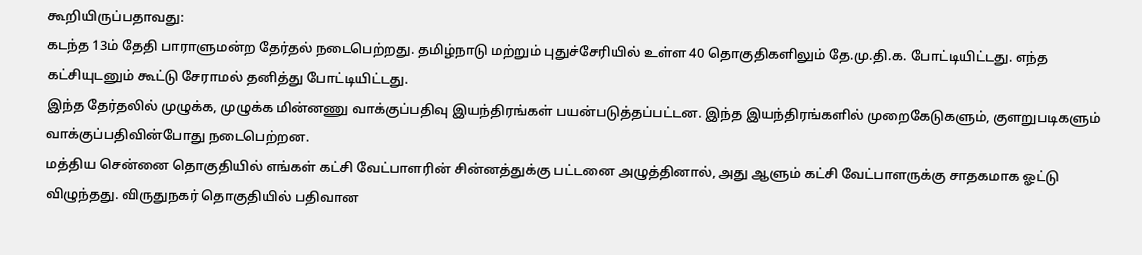கூறியிருப்பதாவது:
கடந்த 13ம் தேதி பாராளுமன்ற தேர்தல் நடைபெற்றது. தமிழ்நாடு மற்றும் புதுச்சேரியில் உள்ள 40 தொகுதிகளிலும் தே.மு.தி.க. போட்டியிட்டது. எந்த கட்சியுடனும் கூட்டு சேராமல் தனித்து போட்டியிட்டது.
இந்த தேர்தலில் முழுக்க, முழுக்க மின்னணு வாக்குப்பதிவு இயந்திரங்கள் பயன்படுத்தப்பட்டன. இந்த இயந்திரங்களில் முறைகேடுகளும், குளறுபடிகளும் வாக்குப்பதிவின்போது நடைபெற்றன.
மத்திய சென்னை தொகுதியில் எங்கள் கட்சி வேட்பாளரின் சின்னத்துக்கு பட்டனை அழுத்தினால், அது ஆளும் கட்சி வேட்பாளருக்கு சாதகமாக ஓட்டு விழுந்தது. விருதுநகர் தொகுதியில் பதிவான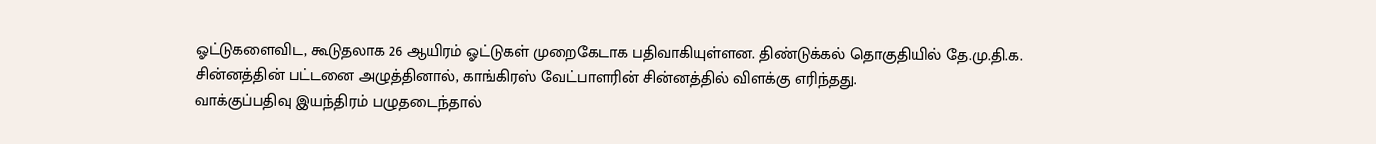ஓட்டுகளைவிட, கூடுதலாக 26 ஆயிரம் ஓட்டுகள் முறைகேடாக பதிவாகியுள்ளன. திண்டுக்கல் தொகுதியில் தே.மு.தி.க. சின்னத்தின் பட்டனை அழுத்தினால், காங்கிரஸ் வேட்பாளரின் சின்னத்தில் விளக்கு எரிந்தது.
வாக்குப்பதிவு இயந்திரம் பழுதடைந்தால்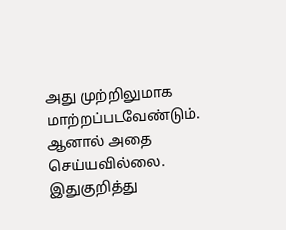அது முற்றிலுமாக மாற்றப்படவேண்டும். ஆனால் அதை செய்யவில்லை. இதுகுறித்து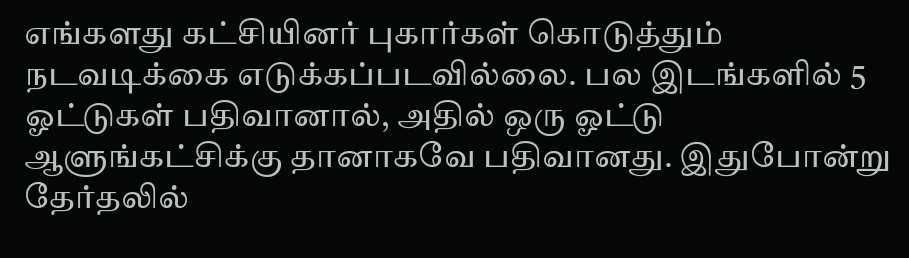எங்களது கட்சியினர் புகார்கள் கொடுத்தும் நடவடிக்கை எடுக்கப்படவில்லை. பல இடங்களில் 5 ஓட்டுகள் பதிவானால், அதில் ஒரு ஓட்டு ஆளுங்கட்சிக்கு தானாகவே பதிவானது. இதுபோன்று தேர்தலில்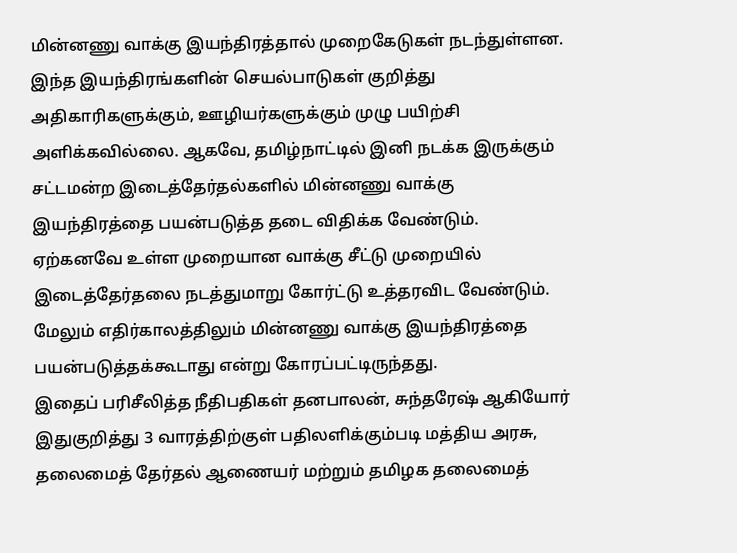மின்னணு வாக்கு இயந்திரத்தால் முறைகேடுகள் நடந்துள்ளன.
இந்த இயந்திரங்களின் செயல்பாடுகள் குறித்து அதிகாரிகளுக்கும், ஊழியர்களுக்கும் முழு பயிற்சி அளிக்கவில்லை. ஆகவே, தமிழ்நாட்டில் இனி நடக்க இருக்கும் சட்டமன்ற இடைத்தேர்தல்களில் மின்னணு வாக்கு இயந்திரத்தை பயன்படுத்த தடை விதிக்க வேண்டும்.
ஏற்கனவே உள்ள முறையான வாக்கு சீட்டு முறையில் இடைத்தேர்தலை நடத்துமாறு கோர்ட்டு உத்தரவிட வேண்டும். மேலும் எதிர்காலத்திலும் மின்னணு வாக்கு இயந்திரத்தை பயன்படுத்தக்கூடாது என்று கோரப்பட்டிருந்தது.
இதைப் பரிசீலித்த நீதிபதிகள் தனபாலன், சுந்தரேஷ் ஆகியோர் இதுகுறித்து 3 வாரத்திற்குள் பதிலளிக்கும்படி மத்திய அரசு, தலைமைத் தேர்தல் ஆணையர் மற்றும் தமிழக தலைமைத்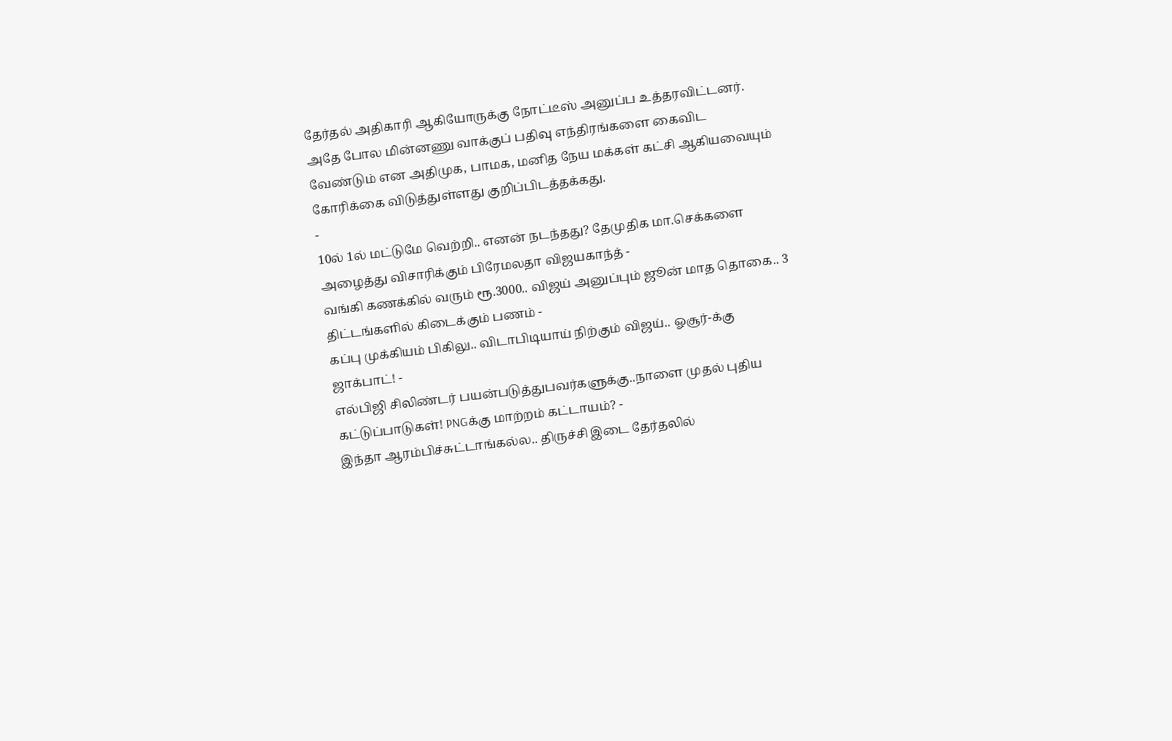தேர்தல் அதிகாரி ஆகியோருக்கு நோட்டீஸ் அனுப்ப உத்தரவிட்டனர்.
அதே போல மின்னணு வாக்குப் பதிவு எந்திரங்களை கைவிட வேண்டும் என அதிமுக, பாமக, மனித நேய மக்கள் கட்சி ஆகியவையும் கோரிக்கை விடுத்துள்ளது குறிப்பிடத்தக்கது.
-
10ல் 1ல் மட்டுமே வெற்றி.. எனன் நடந்தது? தேமுதிக மா.செக்களை அழைத்து விசாரிக்கும் பிரேமலதா விஜயகாந்த் -
வங்கி கணக்கில் வரும் ரூ.3000.. விஜய் அனுப்பும் ஜூன் மாத தொகை.. 3 திட்டங்களில் கிடைக்கும் பணம் -
கப்பு முக்கியம் பிகிலு.. விடாபிடியாய் நிற்கும் விஜய்.. ஓசூர்-க்கு ஜாக்பாட்! -
எல்பிஜி சிலிண்டர் பயன்படுத்துபவர்களுக்கு..நாளை முதல் புதிய கட்டுப்பாடுகள்! PNGக்கு மாற்றம் கட்டாயம்? -
இந்தா ஆரம்பிச்சுட்டாங்கல்ல.. திருச்சி இடை தேர்தலில்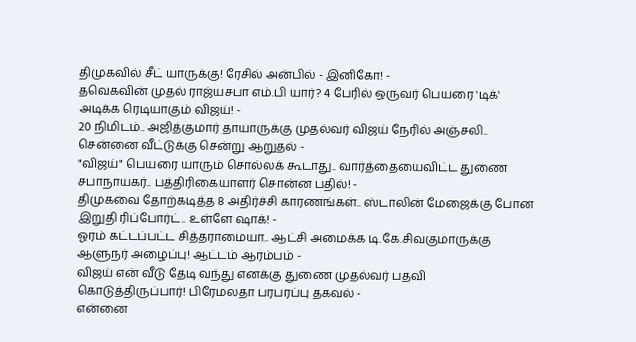திமுகவில் சீட் யாருக்கு! ரேசில் அன்பில் - இனிகோ! -
தவெகவின் முதல் ராஜ்யசபா எம்.பி யார்? 4 பேரில் ஒருவர் பெயரை 'டிக்' அடிக்க ரெடியாகும் விஜய்! -
20 நிமிடம்.. அஜித்குமார் தாயாருக்கு முதல்வர் விஜய் நேரில் அஞ்சலி.. சென்னை வீட்டுக்கு சென்று ஆறுதல் -
"விஜய்" பெயரை யாரும் சொல்லக் கூடாது.. வார்த்தையைவிட்ட துணை சபாநாயகர்.. பத்திரிகையாளர் சொன்ன பதில்! -
திமுகவை தோற்கடித்த 8 அதிர்ச்சி காரணங்கள்.. ஸ்டாலின் மேஜைக்கு போன இறுதி ரிப்போர்ட்.. உள்ளே ஷாக்! -
ஓரம் கட்டப்பட்ட சித்தராமையா.. ஆட்சி அமைக்க டி.கே.சிவகுமாருக்கு ஆளுநர் அழைப்பு! ஆட்டம் ஆரம்பம் -
விஜய் என் வீடு தேடி வந்து எனக்கு துணை முதல்வர் பதவி கொடுத்திருப்பார்! பிரேமலதா பரபரப்பு தகவல் -
என்னை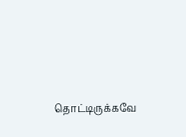தொட்டிருக்கவே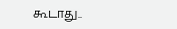கூடாது..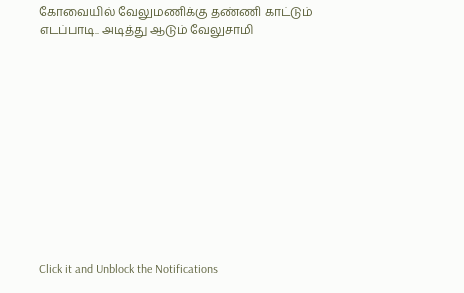கோவையில் வேலுமணிக்கு தண்ணி காட்டும் எடப்பாடி.. அடித்து ஆடும் வேலுசாமி












Click it and Unblock the Notifications